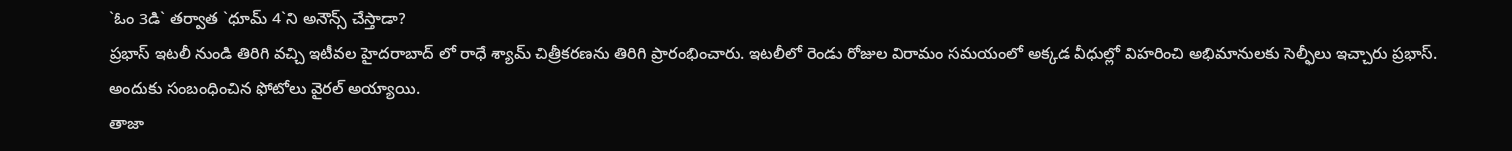`ఓం 3డి` తర్వాత `ధూమ్ 4`ని అనౌన్స్ చేస్తాడా?
ప్రభాస్ ఇటలీ నుండి తిరిగి వచ్చి ఇటీవల హైదరాబాద్ లో రాధే శ్యామ్ చిత్రీకరణను తిరిగి ప్రారంభించారు. ఇటలీలో రెండు రోజుల విరామం సమయంలో అక్కడ వీధుల్లో విహరించి అభిమానులకు సెల్ఫీలు ఇచ్చారు ప్రభాస్. అందుకు సంబంధించిన ఫోటోలు వైరల్ అయ్యాయి.
తాజా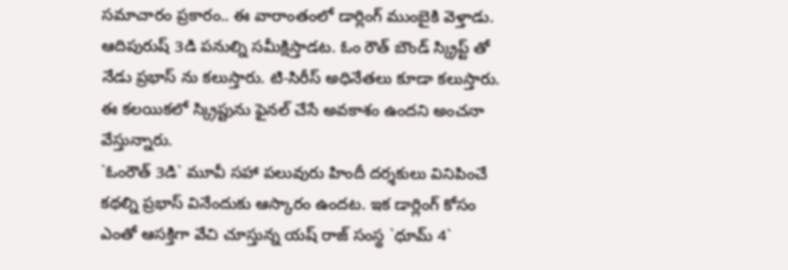సమాచారం ప్రకారం.. ఈ వారాంతంలో డార్లింగ్ ముంబైకి వెళ్తాడు. ఆదిపురుష్ 3డి పనుల్ని సమీక్షిస్తాడట. ఓం రౌత్ బౌండ్ స్క్రిప్ట్ తో నేడు ప్రభాస్ ను కలుస్తారు. టి-సిరీస్ అధినేతలు కూడా కలుస్తారు. ఈ కలయికలో స్క్రిప్టును ఫైనల్ చేసే అవకాశం ఉందని అంచనా వేస్తున్నారు.
`ఓంరౌత్ 3డి` మూవీ సహా పలువురు హిందీ దర్శకులు వినిపించే కథల్ని ప్రభాస్ వినేందుకు ఆస్కారం ఉందట. ఇక డార్లింగ్ కోసం ఎంతో ఆసక్తిగా వేచి చూస్తున్న యష్ రాజ్ సంస్థ `ధూమ్ 4`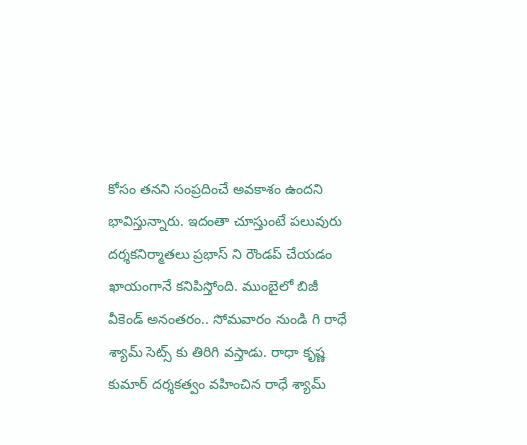కోసం తనని సంప్రదించే అవకాశం ఉందని భావిస్తున్నారు. ఇదంతా చూస్తుంటే పలువురు దర్శకనిర్మాతలు ప్రభాస్ ని రౌండప్ చేయడం ఖాయంగానే కనిపిస్తోంది. ముంబైలో బిజీ వీకెండ్ అనంతరం.. సోమవారం నుండి గి రాధే శ్యామ్ సెట్స్ కు తిరిగి వస్తాడు. రాధా కృష్ణ కుమార్ దర్శకత్వం వహించిన రాధే శ్యామ్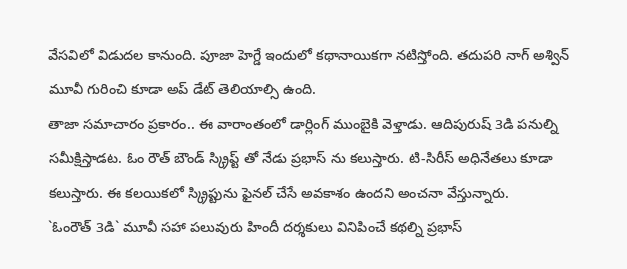వేసవిలో విడుదల కానుంది. పూజా హెగ్డే ఇందులో కథానాయికగా నటిస్తోంది. తదుపరి నాగ్ అశ్విన్ మూవీ గురించి కూడా అప్ డేట్ తెలియాల్సి ఉంది.
తాజా సమాచారం ప్రకారం.. ఈ వారాంతంలో డార్లింగ్ ముంబైకి వెళ్తాడు. ఆదిపురుష్ 3డి పనుల్ని సమీక్షిస్తాడట. ఓం రౌత్ బౌండ్ స్క్రిప్ట్ తో నేడు ప్రభాస్ ను కలుస్తారు. టి-సిరీస్ అధినేతలు కూడా కలుస్తారు. ఈ కలయికలో స్క్రిప్టును ఫైనల్ చేసే అవకాశం ఉందని అంచనా వేస్తున్నారు.
`ఓంరౌత్ 3డి` మూవీ సహా పలువురు హిందీ దర్శకులు వినిపించే కథల్ని ప్రభాస్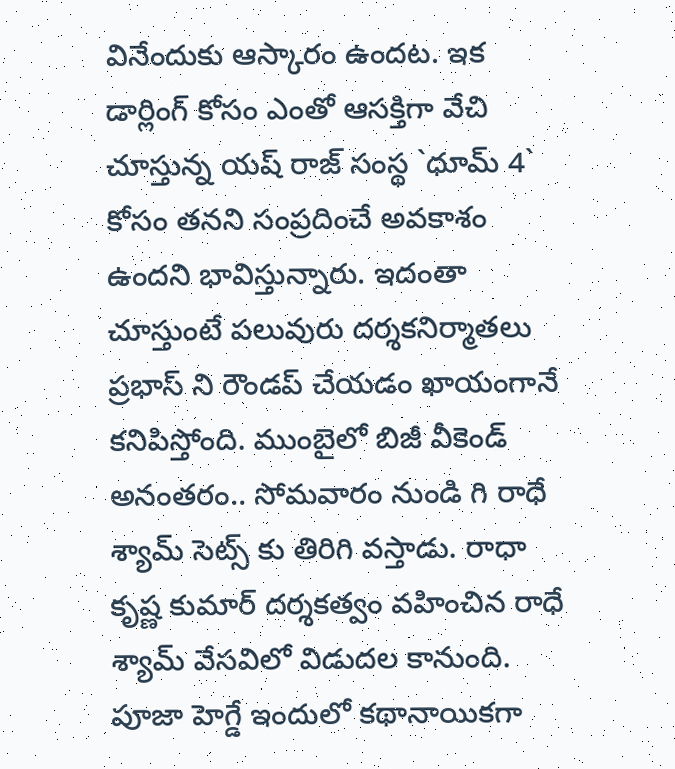వినేందుకు ఆస్కారం ఉందట. ఇక డార్లింగ్ కోసం ఎంతో ఆసక్తిగా వేచి చూస్తున్న యష్ రాజ్ సంస్థ `ధూమ్ 4` కోసం తనని సంప్రదించే అవకాశం ఉందని భావిస్తున్నారు. ఇదంతా చూస్తుంటే పలువురు దర్శకనిర్మాతలు ప్రభాస్ ని రౌండప్ చేయడం ఖాయంగానే కనిపిస్తోంది. ముంబైలో బిజీ వీకెండ్ అనంతరం.. సోమవారం నుండి గి రాధే శ్యామ్ సెట్స్ కు తిరిగి వస్తాడు. రాధా కృష్ణ కుమార్ దర్శకత్వం వహించిన రాధే శ్యామ్ వేసవిలో విడుదల కానుంది. పూజా హెగ్డే ఇందులో కథానాయికగా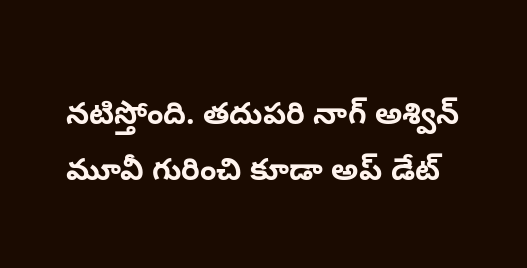నటిస్తోంది. తదుపరి నాగ్ అశ్విన్ మూవీ గురించి కూడా అప్ డేట్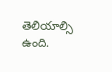తెలియాల్సి ఉంది.